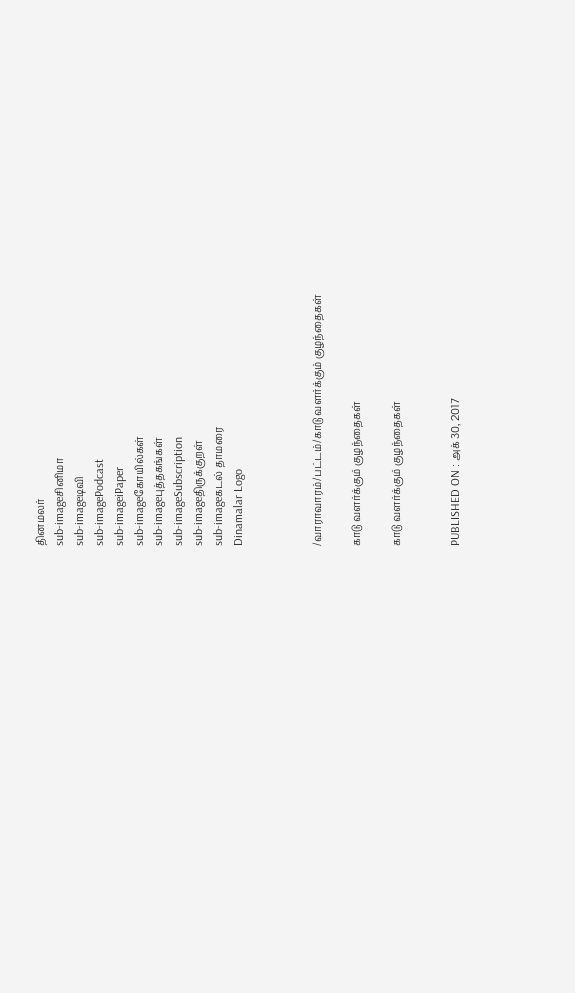தினமலர்
sub-imageசினிமா
sub-imageடிவி
sub-imagePodcast
sub-imageiPaper
sub-imageகோயில்கள்
sub-imageபுத்தகங்கள்
sub-imageSubscription
sub-imageதிருக்குறள்
sub-imageகடல் தாமரை
Dinamalar Logo



/வாராவாரம்/பட்டம்/காடு வளர்க்கும் குழந்தைகள்

காடு வளர்க்கும் குழந்தைகள்

காடு வளர்க்கும் குழந்தைகள்


PUBLISHED ON : அக் 30, 2017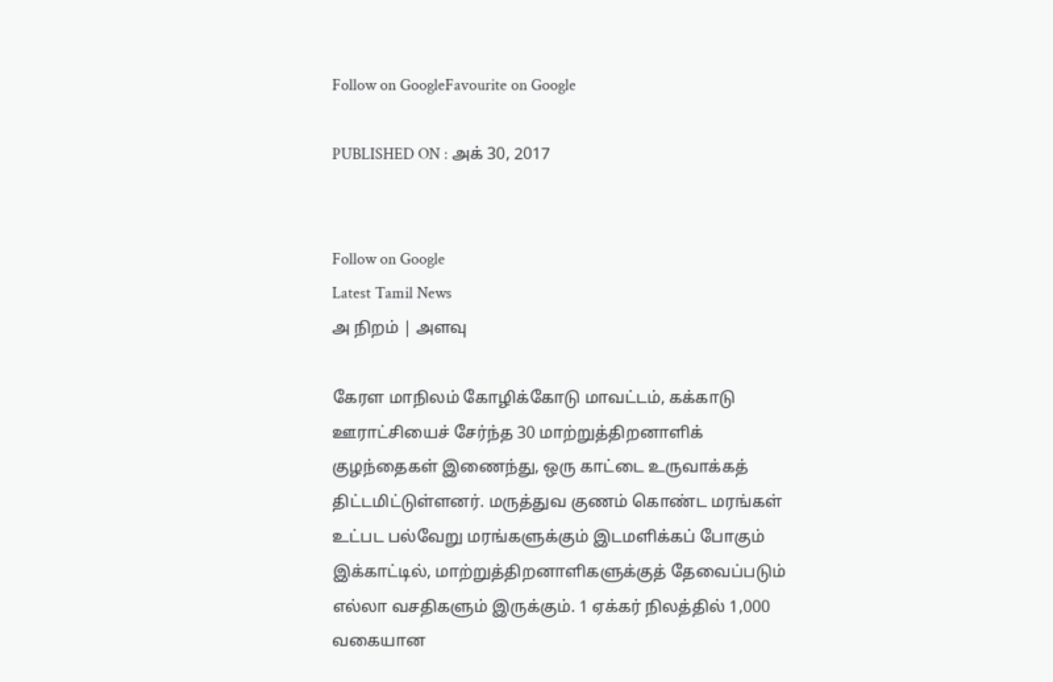Follow on GoogleFavourite on Google

PUBLISHED ON : அக் 30, 2017


Follow on Google
Latest Tamil News
அ நிறம் | அளவு

கேரள மாநிலம் கோழிக்கோடு மாவட்டம், கக்காடு ஊராட்சியைச் சேர்ந்த 30 மாற்றுத்திறனாளிக் குழந்தைகள் இணைந்து, ஒரு காட்டை உருவாக்கத் திட்டமிட்டுள்ளனர். மருத்துவ குணம் கொண்ட மரங்கள் உட்பட பல்வேறு மரங்களுக்கும் இடமளிக்கப் போகும் இக்காட்டில், மாற்றுத்திறனாளிகளுக்குத் தேவைப்படும் எல்லா வசதிகளும் இருக்கும். 1 ஏக்கர் நிலத்தில் 1,000 வகையான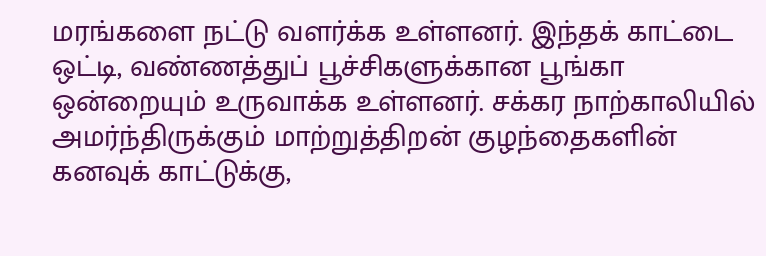மரங்களை நட்டு வளர்க்க உள்ளனர். இந்தக் காட்டை ஒட்டி, வண்ணத்துப் பூச்சிகளுக்கான பூங்கா ஒன்றையும் உருவாக்க உள்ளனர். சக்கர நாற்காலியில் அமர்ந்திருக்கும் மாற்றுத்திறன் குழந்தைகளின் கனவுக் காட்டுக்கு,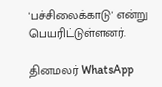'பச்சிலைக்காடு' என்று பெயரிட்டுள்ளனர்.

தினமலர் WhatsApp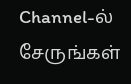Channel-ல் சேருங்கள்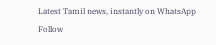Latest Tamil news, instantly on WhatsApp
Follow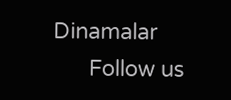Dinamalar
      Follow us